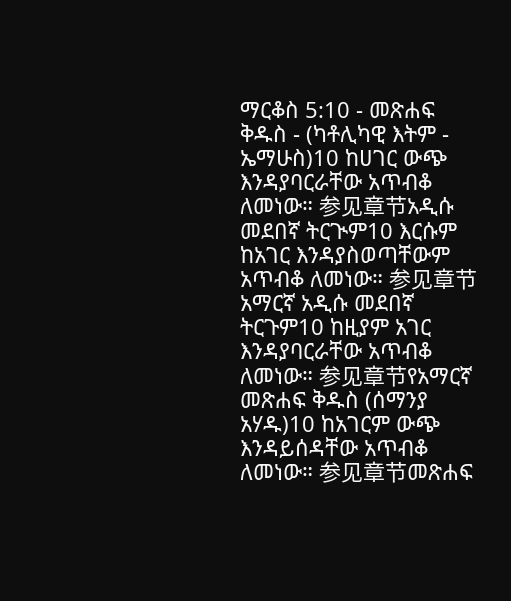ማርቆስ 5:10 - መጽሐፍ ቅዱስ - (ካቶሊካዊ እትም - ኤማሁስ)10 ከሀገር ውጭ እንዳያባርራቸው አጥብቆ ለመነው። 参见章节አዲሱ መደበኛ ትርጒም10 እርሱም ከአገር እንዳያስወጣቸውም አጥብቆ ለመነው። 参见章节አማርኛ አዲሱ መደበኛ ትርጉም10 ከዚያም አገር እንዳያባርራቸው አጥብቆ ለመነው። 参见章节የአማርኛ መጽሐፍ ቅዱስ (ሰማንያ አሃዱ)10 ከአገርም ውጭ እንዳይሰዳቸው አጥብቆ ለመነው። 参见章节መጽሐፍ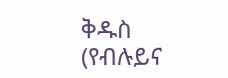ቅዱስ (የብሉይና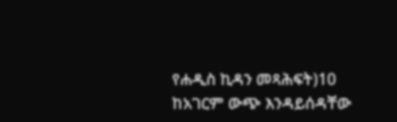የሐዲስ ኪዳን መጻሕፍት)10 ከአገርም ውጭ እንዳይሰዳቸው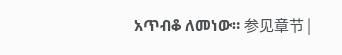አጥብቆ ለመነው። 参见章节 |